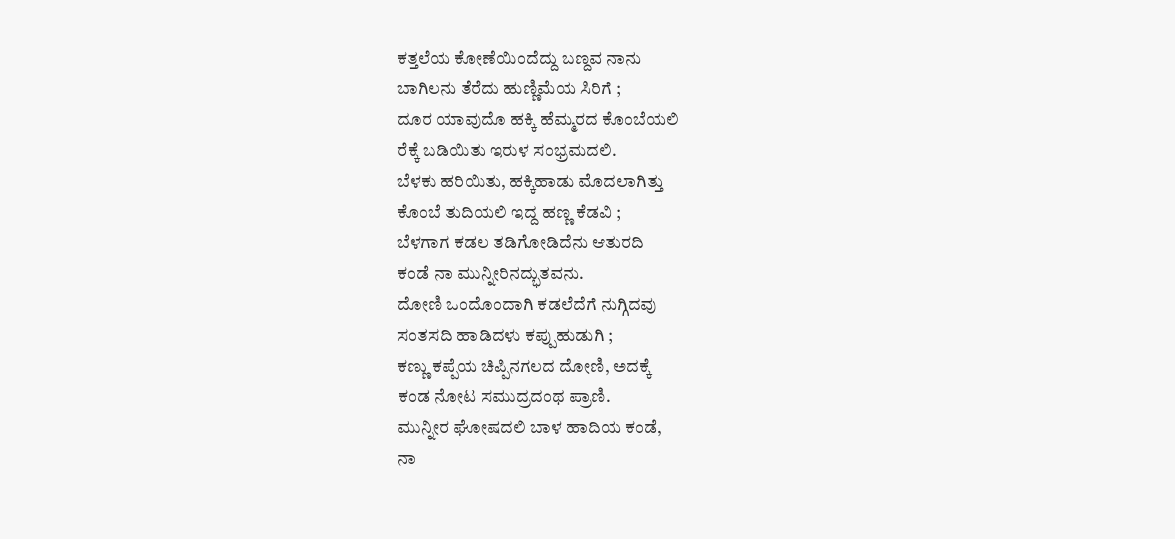ಕತ್ತಲೆಯ ಕೋಣೆಯಿಂದೆದ್ದು ಬಣ್ದವ ನಾನು
ಬಾಗಿಲನು ತೆರೆದು ಹುಣ್ಣಿಮೆಯ ಸಿರಿಗೆ ;
ದೂರ ಯಾವುದೊ ಹಕ್ಕಿ ಹೆಮ್ಮರದ ಕೊಂಬೆಯಲಿ
ರೆಕ್ಕೆ ಬಡಿಯಿತು ಇರುಳ ಸಂಭ್ರಮದಲಿ.
ಬೆಳಕು ಹರಿಯಿತು, ಹಕ್ಕಿಹಾಡು ಮೊದಲಾಗಿತ್ತು
ಕೊಂಬೆ ತುದಿಯಲಿ ಇದ್ದ ಹಣ್ಣ ಕೆಡವಿ ;
ಬೆಳಗಾಗ ಕಡಲ ತಡಿಗೋಡಿದೆನು ಆತುರದಿ
ಕಂಡೆ ನಾ ಮುನ್ನೀರಿನದ್ಭುತವನು.
ದೋಣಿ ಒಂದೊಂದಾಗಿ ಕಡಲೆದೆಗೆ ನುಗ್ಗಿದವು
ಸಂತಸದಿ ಹಾಡಿದಳು ಕಪ್ಪುಹುಡುಗಿ ;
ಕಣ್ಣು ಕಪ್ಪೆಯ ಚಿಪ್ಪಿನಗಲದ ದೋಣಿ, ಅದಕ್ಕೆ
ಕಂಡ ನೋಟ ಸಮುದ್ರದಂಥ ಪ್ರಾಣಿ.
ಮುನ್ನೀರ ಘೋಷದಲಿ ಬಾಳ ಹಾದಿಯ ಕಂಡೆ,
ನಾ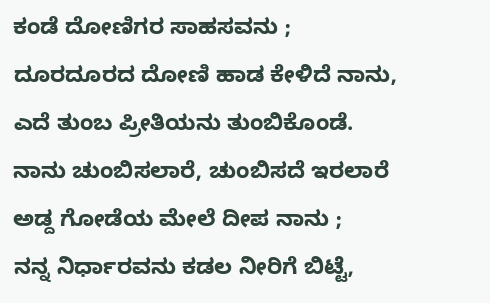ಕಂಡೆ ದೋಣಿಗರ ಸಾಹಸವನು ;
ದೂರದೂರದ ದೋಣಿ ಹಾಡ ಕೇಳಿದೆ ನಾನು,
ಎದೆ ತುಂಬ ಪ್ರೀತಿಯನು ತುಂಬಿಕೊಂಡೆ.
ನಾನು ಚುಂಬಿಸಲಾರೆ, ಚುಂಬಿಸದೆ ಇರಲಾರೆ
ಅಡ್ದ ಗೋಡೆಯ ಮೇಲೆ ದೀಪ ನಾನು ;
ನನ್ನ ನಿರ್ಧಾರವನು ಕಡಲ ನೀರಿಗೆ ಬಿಟ್ಟೆ,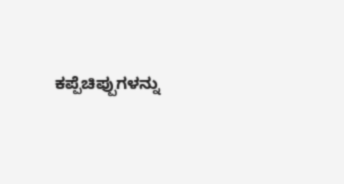ಕಪ್ಪೆಚಿಪ್ಪುಗಳನ್ನು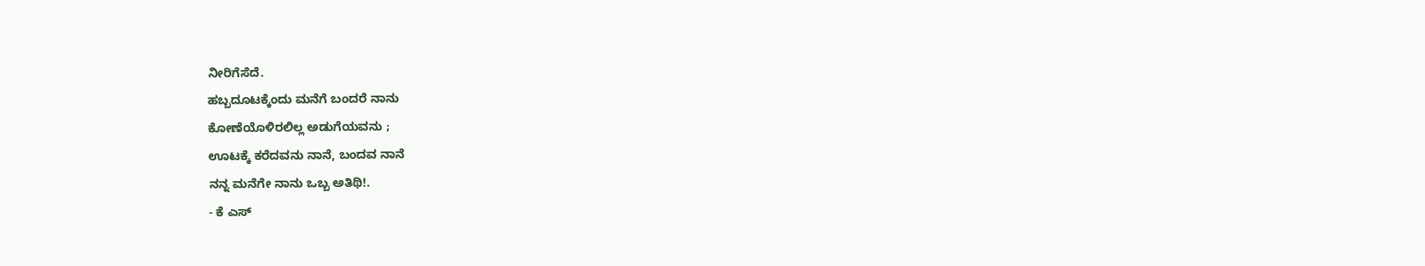ನೀರಿಗೆಸೆದೆ.
ಹಬ್ಬದೂಟಕ್ಕೆಂದು ಮನೆಗೆ ಬಂದರೆ ನಾನು
ಕೋಣೆಯೊಳಿರಲಿಲ್ಲ ಅಡುಗೆಯವನು ;
ಊಟಕ್ಕೆ ಕರೆದವನು ನಾನೆ, ಬಂದವ ನಾನೆ
ನನ್ನ ಮನೆಗೇ ನಾನು ಒಬ್ಬ ಅತಿಥಿ!.
- ಕೆ ಎಸ್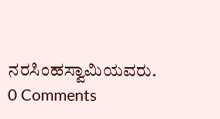ನರಸಿಂಹಸ್ವಾಮಿಯವರು.
0 Comments